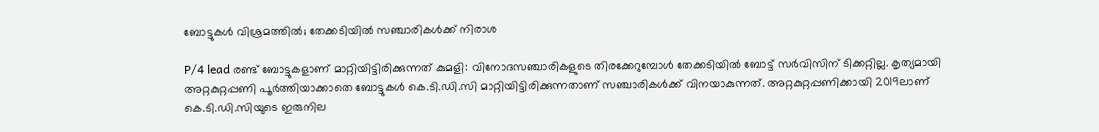ബോട്ടുകൾ വിശ്രമത്തിൽ; തേക്കടിയിൽ സഞ്ചാരികൾക്ക് നിരാശ

P/4 lead രണ്ട് ബോട്ടുകളാണ് മാറ്റിയിട്ടിരിക്കുന്നത് കുമളി: വിനോദസഞ്ചാരികളുടെ തിരക്കേറുമ്പോൾ തേക്കടിയിൽ ബോട്ട് സർവിസിന് ടിക്കറ്റില്ല. കൃത്യമായി അറ്റകുറ്റപ്പണി പൂർത്തിയാക്കാതെ ബോട്ടുകൾ കെ.ടി.ഡി.സി മാറ്റിയിട്ടിരിക്കുന്നതാണ് സഞ്ചാരികൾക്ക് വിനയാകുന്നത്. അറ്റകുറ്റപ്പണിക്കായി 2019ലാണ് കെ.ടി.ഡി.സിയുടെ ഇരുനില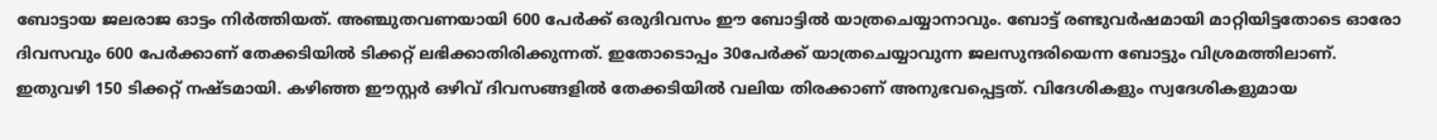ബോട്ടായ ജലരാജ ഓട്ടം നിർത്തിയത്. അഞ്ചുതവണയായി 600 പേർക്ക് ഒരുദിവസം ഈ ബോട്ടിൽ യാത്രചെയ്യാനാവും. ബോട്ട് രണ്ടുവർഷമായി മാറ്റിയിട്ടതോടെ ഓരോ ദിവസവും 600 പേർക്കാണ് തേക്കടിയിൽ ടിക്കറ്റ് ലഭിക്കാതിരിക്കുന്നത്. ഇതോടൊപ്പം 30പേർക്ക് യാത്രചെയ്യാവുന്ന ജലസുന്ദരിയെന്ന ബോട്ടും വിശ്രമത്തിലാണ്. ഇതുവഴി 150 ടിക്കറ്റ് നഷ്ടമായി. കഴിഞ്ഞ ഈസ്റ്റർ ഒഴിവ് ദിവസങ്ങളിൽ തേക്കടിയിൽ വലിയ തിരക്കാണ് അനുഭവപ്പെട്ടത്. വിദേശികളും സ്വദേശികളുമായ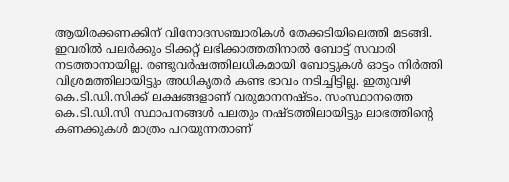ആയിരക്കണക്കിന് വിനോദസഞ്ചാരികൾ തേക്കടിയിലെത്തി മടങ്ങി. ഇവരിൽ പലർക്കും ടിക്കറ്റ് ലഭിക്കാത്തതിനാൽ ബോട്ട് സവാരി നടത്താനായില്ല. രണ്ടുവർഷത്തിലധികമായി ബോട്ടുകൾ ഓട്ടം നിർത്തി വിശ്രമത്തിലായിട്ടും അധികൃതർ കണ്ട ഭാവം നടിച്ചിട്ടില്ല. ഇതുവഴി കെ.ടി.ഡി.സിക്ക് ലക്ഷങ്ങളാണ് വരുമാനനഷ്ടം. സംസ്ഥാനത്തെ കെ.ടി.ഡി.സി സ്ഥാപനങ്ങൾ പലതും നഷ്ടത്തിലായിട്ടും ലാഭത്തിന്‍റെ കണക്കുകൾ മാത്രം പറയുന്നതാണ്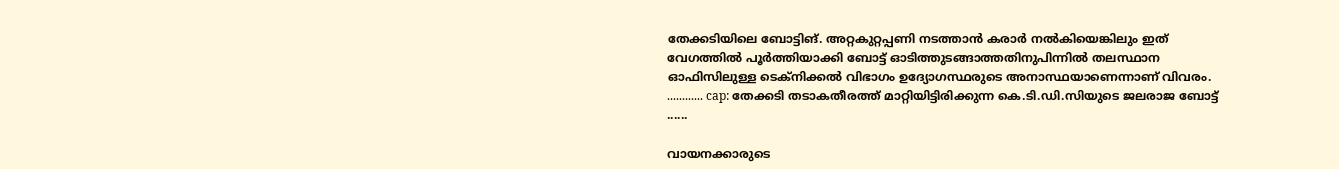തേക്കടിയിലെ ബോട്ടിങ്. അറ്റകുറ്റപ്പണി നടത്താൻ കരാർ നൽകിയെങ്കിലും ഇത് വേഗത്തിൽ പൂർത്തിയാക്കി ബോട്ട് ഓടിത്തുടങ്ങാത്തതിനുപിന്നിൽ തലസ്ഥാന ഓഫിസിലുള്ള ടെക്നിക്കൽ വിഭാഗം ഉദ്യോഗസ്ഥരുടെ അനാസ്ഥയാണെന്നാണ് വിവരം. ............ cap: തേക്കടി തടാകതീരത്ത് മാറ്റിയിട്ടിരിക്കുന്ന കെ.ടി.ഡി.സിയുടെ ജലരാജ ബോട്ട് ......

വായനക്കാരുടെ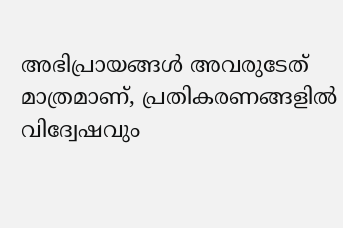അഭിപ്രായങ്ങള്‍ അവരുടേത് മാത്രമാണ്, പ്രതികരണങ്ങളിൽ വിദ്വേഷവും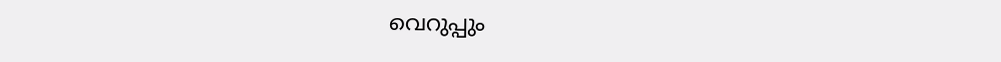വെറുപ്പും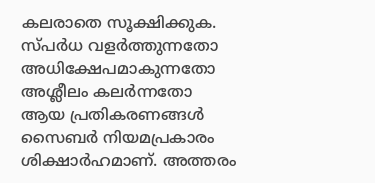കലരാതെ സൂക്ഷിക്കുക. സ്പർധ വളർത്തുന്നതോ അധിക്ഷേപമാകുന്നതോ അശ്ലീലം കലർന്നതോ ആയ പ്രതികരണങ്ങൾ സൈബർ നിയമപ്രകാരം ശിക്ഷാർഹമാണ്. അത്തരം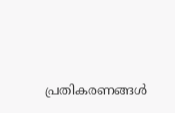പ്രതികരണങ്ങൾ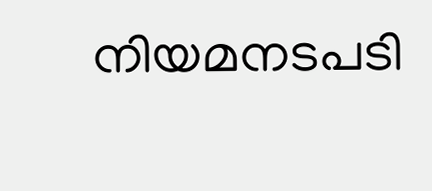നിയമനടപടി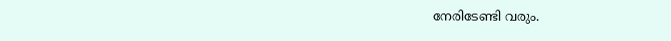നേരിടേണ്ടി വരും.